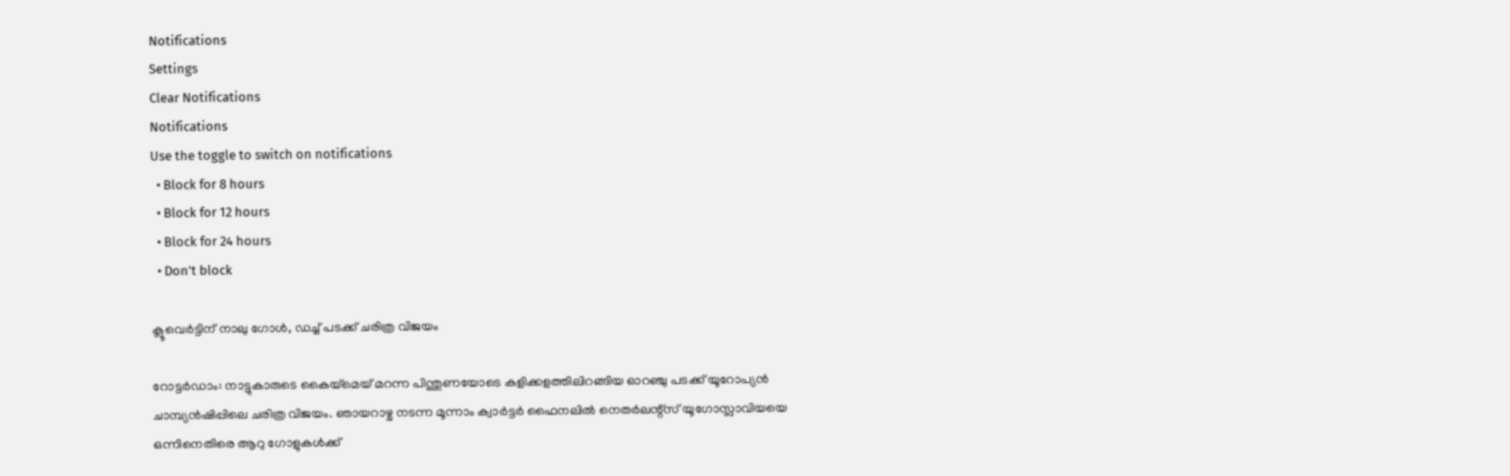Notifications
Settings
Clear Notifications
Notifications
Use the toggle to switch on notifications
  • Block for 8 hours
  • Block for 12 hours
  • Block for 24 hours
  • Don't block

ക്ലൂവെര്‍ട്ടിന് നാലു ഗോള്‍, ഡച്ച് പടക്ക് ചരിത്ര വിജയം

റോട്ടര്‍ഡാം: നാട്ടുകാരുടെ കൈയ്മെയ് മറന്ന പിന്തുണയോടെ കളിക്കളത്തിലിറങ്ങിയ ഓറഞ്ചു പടക്ക് യൂറോപ്യന്‍ ചാമ്പ്യന്‍ഷിപ്പിലെ ചരിത്ര വിജയം. ഞായറാഴ്ച നടന്ന മൂന്നാം ക്വാര്‍ട്ടര്‍ ഫൈനലില്‍ നെതര്‍ലന്റ്സ് യൂഗോസ്ലാവിയയെ ഒന്നിനെതിരെ ആറു ഗോളുകള്‍ക്ക്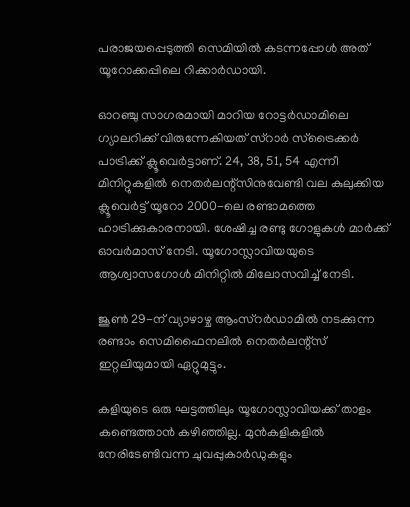പരാജയപ്പെടുത്തി സെമിയില്‍ കടന്നപ്പോള്‍ അത് യൂറോക്കപ്പിലെ റിക്കാര്‍ഡായി.

ഓറഞ്ചു സാഗരമായി മാറിയ റോട്ടര്‍ഡാമിലെ ഗ്യാലറിക്ക് വിരുന്നേകിയത് സ്റാര്‍ സ്ട്രൈക്കര്‍ പാട്രിക്ക് ക്ലൂവെര്‍ട്ടാണ്. 24, 38, 51, 54 എന്നീ മിനിറ്റുകളില്‍ നെതര്‍ലന്റ്സിനുവേണ്ടി വല കുലുക്കിയ ക്ലൂവെര്‍ട്ട് യൂറോ 2000-ലെ രണ്ടാമത്തെ ഹാട്രിക്കുകാരനായി. ശേഷിച്ച രണ്ടു ഗോളുകള്‍ മാര്‍ക്ക് ഓവര്‍മാസ് നേടി. യൂഗോസ്ലാവിയയുടെ ആശ്വാസഗോള്‍ മിനിറ്റില്‍ മിലോസവിച്ച് നേടി.

ജൂണ്‍ 29-ന് വ്യാഴാഴ്ച ആംസ്റര്‍ഡാമില്‍ നടക്കുന്ന രണ്ടാം സെമിഫൈനലില്‍ നെതര്‍ലന്റ്സ് ഇറ്റലിയുമായി ഏറ്റുമുട്ടും.

കളിയുടെ ഒരു ഘട്ടത്തിലും യൂഗോസ്ലാവിയക്ക് താളം കണ്ടെത്താന്‍ കഴിഞ്ഞില്ല. മുന്‍കളികളില്‍ നേരിടേണ്ടിവന്ന ചുവപ്പുകാര്‍ഡുകളും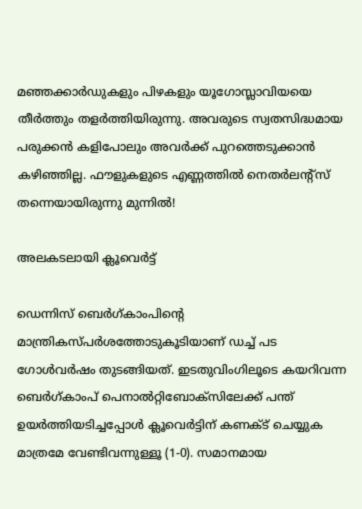മഞ്ഞക്കാര്‍ഡുകളും പിഴകളും യൂഗോസ്ലാവിയയെ തീര്‍ത്തും തളര്‍ത്തിയിരുന്നു. അവരുടെ സ്വതസിദ്ധമായ പരുക്കന്‍ കളിപോലും അവര്‍ക്ക് പുറത്തെടുക്കാന്‍ കഴിഞ്ഞില്ല. ഫൗളുകളുടെ എണ്ണത്തില്‍ നെതര്‍ലന്റ്സ് തന്നെയായിരുന്നു മുന്നില്‍!

അലകടലായി ക്ലൂവെര്‍ട്ട്

ഡെന്നിസ് ബെര്‍ഗ്കാംപിന്റെ മാന്ത്രികസ്പര്‍ശത്തോടുകൂടിയാണ് ഡച്ച് പട ഗോള്‍വര്‍ഷം തുടങ്ങിയത്. ഇടതുവിംഗിലൂടെ കയറിവന്ന ബെര്‍ഗ്കാംപ് പെനാല്‍റ്റിബോക്സിലേക്ക് പന്ത് ഉയര്‍ത്തിയടിച്ചപ്പോള്‍ ക്ലൂവെര്‍ട്ടിന് കണക്ട് ചെയ്യുക മാത്രമേ വേണ്ടിവന്നുള്ളൂ (1-0). സമാനമായ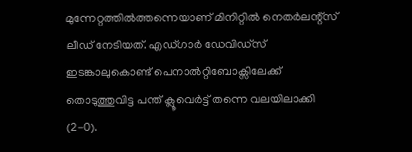മുന്നേറ്റത്തില്‍ത്തന്നെയാണ് മിനിറ്റില്‍ നെതര്‍ലന്റ്സ് ലീഡ് നേടിയത്. എഡ്ഗാര്‍ ഡേവിഡ്സ് ഇടങ്കാലുകൊണ്ട് പെനാല്‍റ്റിബോക്സിലേക്ക് തൊടുത്തുവിട്ട പന്ത് ക്ലൂവെര്‍ട്ട് തന്നെ വലയിലാക്കി (2-0).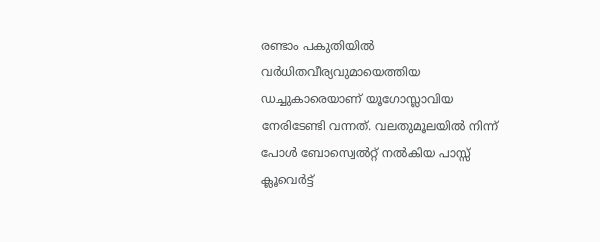രണ്ടാം പകുതിയില്‍ വര്‍ധിതവീര്യവുമായെത്തിയ ഡച്ചുകാരെയാണ് യൂഗോസ്ലാവിയ നേരിടേണ്ടി വന്നത്. വലതുമൂലയില്‍ നിന്ന് പോള്‍ ബോസ്വെല്‍റ്റ് നല്‍കിയ പാസ്സ് ക്ലൂവെര്‍ട്ട്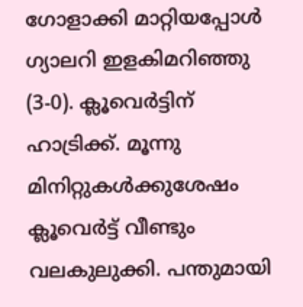ഗോളാക്കി മാറ്റിയപ്പോള്‍ ഗ്യാലറി ഇളകിമറിഞ്ഞു (3-0). ക്ലൂവെര്‍ട്ടിന് ഹാട്രിക്ക്. മൂന്നു മിനിറ്റുകള്‍ക്കുശേഷം ക്ലൂവെര്‍ട്ട് വീണ്ടും വലകുലുക്കി. പന്തുമായി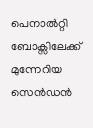പെനാല്‍റ്റി ബോക്സിലേക്ക് മുന്നേറിയ സെന്‍ഡന്‍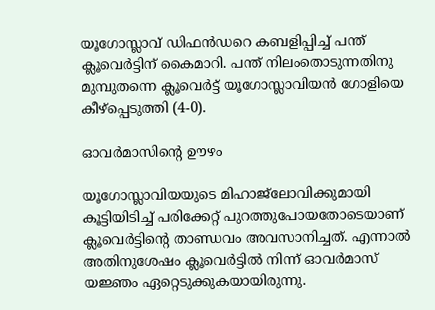യൂഗോസ്ലാവ് ഡിഫന്‍ഡറെ കബളിപ്പിച്ച് പന്ത് ക്ലൂവെര്‍ട്ടിന് കൈമാറി. പന്ത് നിലംതൊടുന്നതിനു മുമ്പുതന്നെ ക്ലൂവെര്‍ട്ട് യൂഗോസ്ലാവിയന്‍ ഗോളിയെ കീഴ്പ്പെടുത്തി (4-0).

ഓവര്‍മാസിന്റെ ഊഴം

യൂഗോസ്ലാവിയയുടെ മിഹാജ്ലോവിക്കുമായി കൂട്ടിയിടിച്ച് പരിക്കേറ്റ് പുറത്തുപോയതോടെയാണ് ക്ലൂവെര്‍ട്ടിന്റെ താണ്ഡവം അവസാനിച്ചത്. എന്നാല്‍ അതിനുശേഷം ക്ലൂവെര്‍ട്ടില്‍ നിന്ന് ഓവര്‍മാസ് യജ്ഞം ഏറ്റെടുക്കുകയായിരുന്നു.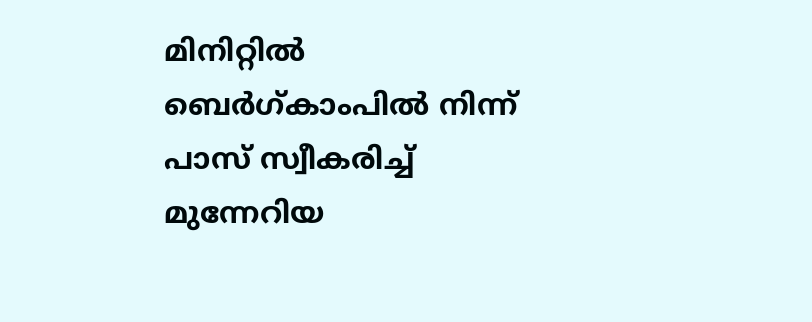മിനിറ്റില്‍ ബെര്‍ഗ്കാംപില്‍ നിന്ന് പാസ് സ്വീകരിച്ച് മുന്നേറിയ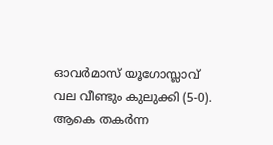ഓവര്‍മാസ് യൂഗോസ്ലാവ് വല വീണ്ടും കുലുക്കി (5-0). ആകെ തകര്‍ന്ന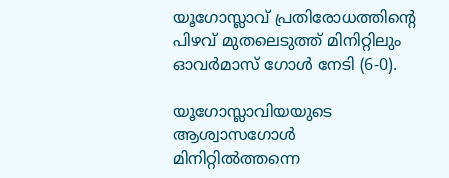യൂഗോസ്ലാവ് പ്രതിരോധത്തിന്റെ പിഴവ് മുതലെടുത്ത് മിനിറ്റിലും ഓവര്‍മാസ് ഗോള്‍ നേടി (6-0).

യൂഗോസ്ലാവിയയുടെ ആശ്വാസഗോള്‍ മിനിറ്റില്‍ത്തന്നെ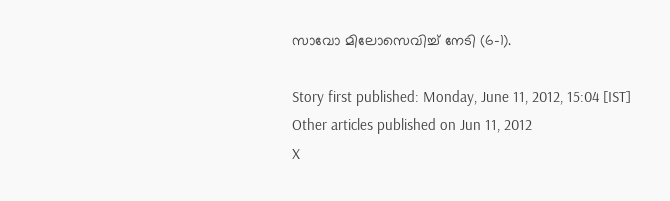സാവോ മിലോസെവിച്ച് നേടി (6-1).

Story first published: Monday, June 11, 2012, 15:04 [IST]
Other articles published on Jun 11, 2012
X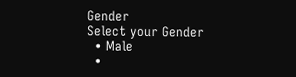Gender
Select your Gender
  • Male
  •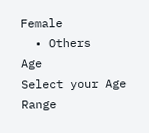Female
  • Others
Age
Select your Age Range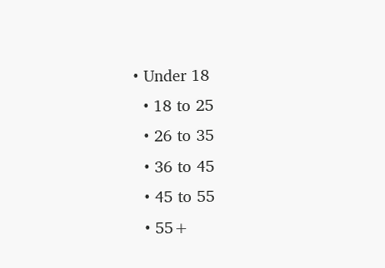• Under 18
  • 18 to 25
  • 26 to 35
  • 36 to 45
  • 45 to 55
  • 55+